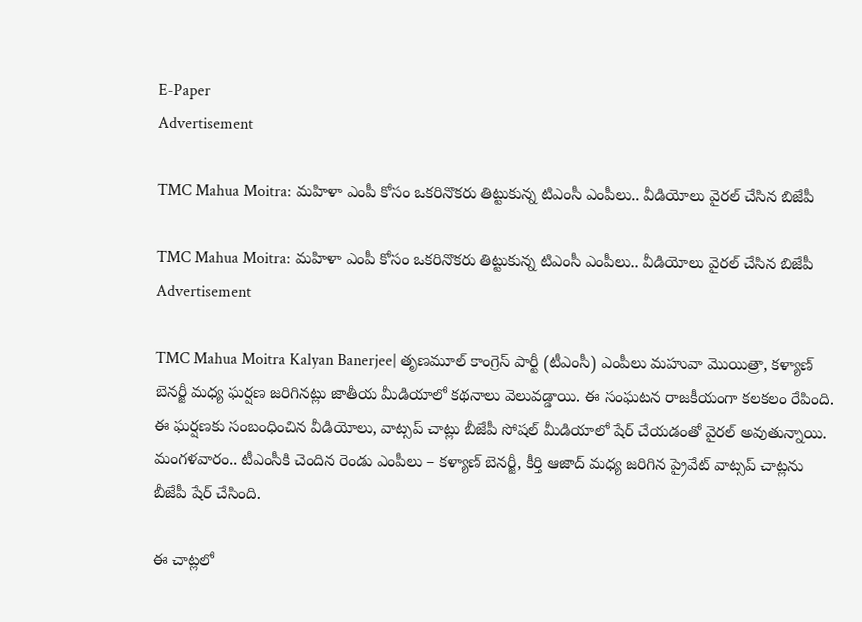E-Paper
Advertisement

TMC Mahua Moitra: మహిళా ఎంపీ కోసం ఒకరినొకరు తిట్టుకున్న టిఎంసీ ఎంపీలు.. వీడియోలు వైరల్ చేసిన బిజేపీ

TMC Mahua Moitra: మహిళా ఎంపీ కోసం ఒకరినొకరు తిట్టుకున్న టిఎంసీ ఎంపీలు.. వీడియోలు వైరల్ చేసిన బిజేపీ
Advertisement

TMC Mahua Moitra Kalyan Banerjee| తృణమూల్ కాంగ్రెస్ పార్టీ (టీఎంసీ) ఎంపీలు మహువా మొయిత్రా, కళ్యాణ్ బెనర్జీ మధ్య ఘర్షణ జరిగినట్లు జాతీయ మీడియాలో కథనాలు వెలువడ్డాయి. ఈ సంఘటన రాజకీయంగా కలకలం రేపింది. ఈ ఘర్షణకు సంబంధించిన వీడియోలు, వాట్సప్ చాట్లు బీజేపీ సోషల్ మీడియాలో షేర్ చేయడంతో వైరల్ అవుతున్నాయి. మంగళవారం.. టీఎంసీకి చెందిన రెండు ఎంపీలు – కళ్యాణ్ బెనర్జీ, కీర్తి ఆజాద్ మధ్య జరిగిన ప్రైవేట్ వాట్సప్ చాట్లను బీజేపీ షేర్ చేసింది.

ఈ చాట్లలో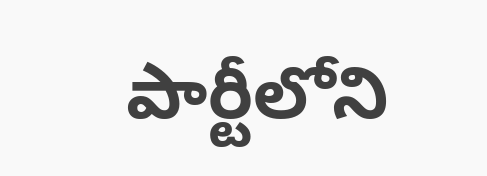పార్టీలోని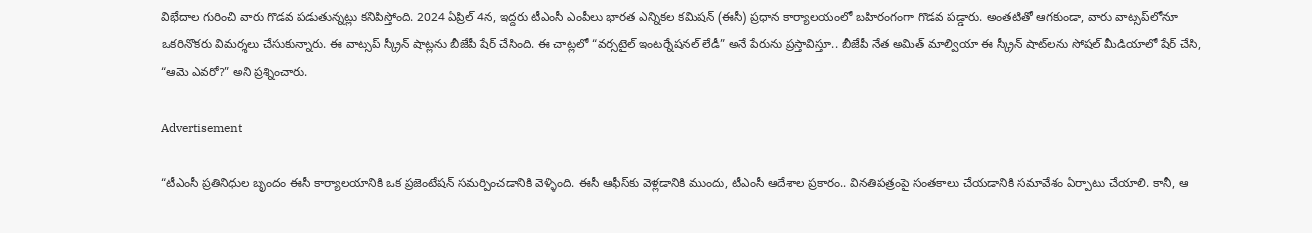విభేదాల గురించి వారు గొడవ పడుతున్నట్లు కనిపిస్తోంది. 2024 ఏప్రిల్ 4న, ఇద్దరు టీఎంసీ ఎంపీలు భారత ఎన్నికల కమిషన్ (ఈసీ) ప్రధాన కార్యాలయంలో బహిరంగంగా గొడవ పడ్డారు. అంతటితో ఆగకుండా, వారు వాట్సప్‌లోనూ ఒకరినొకరు విమర్శలు చేసుకున్నారు. ఈ వాట్సప్ స్క్రీన్ షాట్లను బీజేపీ షేర్ చేసింది. ఈ చాట్లలో “వర్సటైల్ ఇంటర్నేషనల్ లేడీ” అనే పేరును ప్రస్తావిస్తూ.. బీజేపీ నేత అమిత్ మాల్వియా ఈ స్క్రీన్ షాట్‌లను సోషల్ మీడియాలో షేర్ చేసి, “ఆమె ఎవరో?” అని ప్రశ్నించారు.

Advertisement

“టీఎంసీ ప్రతినిధుల బృందం ఈసీ కార్యాలయానికి ఒక ప్రజెంటేషన్ సమర్పించడానికి వెళ్ళింది. ఈసీ ఆఫీస్‌కు వెళ్లడానికి ముందు, టీఎంసీ ఆదేశాల ప్రకారం.. వినతిపత్రంపై సంతకాలు చేయడానికి సమావేశం ఏర్పాటు చేయాలి. కానీ, ఆ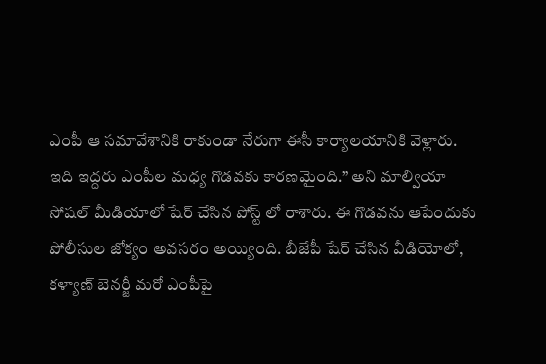ఎంపీ ఆ సమావేశానికి రాకుండా నేరుగా ఈసీ కార్యాలయానికి వెళ్లారు. ఇది ఇద్దరు ఎంపీల మధ్య గొడవకు కారణమైంది.” అని మాల్వియా సోషల్ మీడియాలో షేర్ చేసిన పోస్ట్ లో రాశారు. ఈ గొడవను ఆపేందుకు పోలీసుల జోక్యం అవసరం అయ్యింది. బీజేపీ షేర్ చేసిన వీడియోలో, కళ్యాణ్ బెనర్జీ మరో ఎంపీపై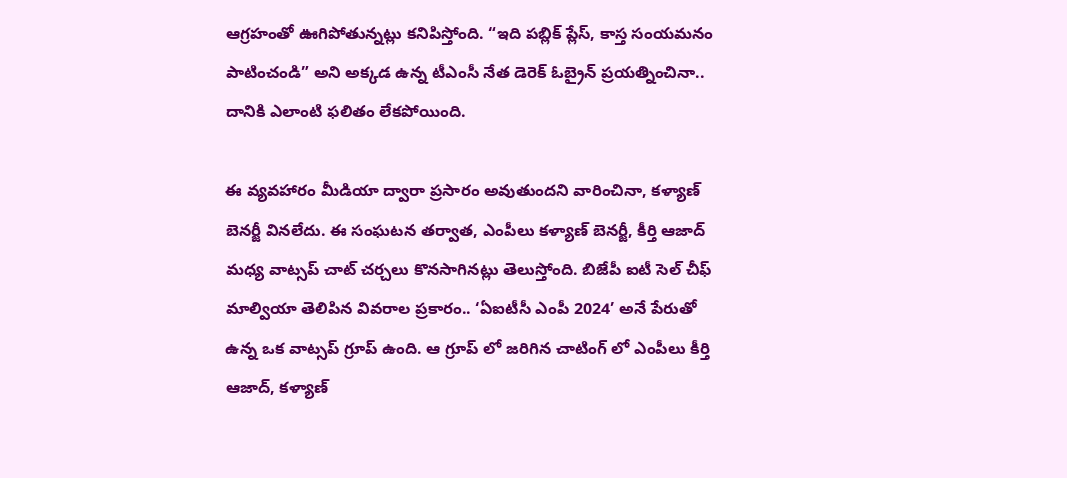ఆగ్రహంతో ఊగిపోతున్నట్లు కనిపిస్తోంది. “ఇది పబ్లిక్ ప్లేస్, కాస్త సంయమనం పాటించండి” అని అక్కడ ఉన్న టీఎంసీ నేత డెరెక్ ఓబ్రైన్ ప్రయత్నించినా.. దానికి ఎలాంటి ఫలితం లేకపోయింది.

ఈ వ్యవహారం మీడియా ద్వారా ప్రసారం అవుతుందని వారించినా, కళ్యాణ్ బెనర్జీ వినలేదు. ఈ సంఘటన తర్వాత, ఎంపీలు కళ్యాణ్ బెనర్జీ, కీర్తి ఆజాద్ మధ్య వాట్సప్ చాట్ చర్చలు కొనసాగినట్లు తెలుస్తోంది. బిజేపీ ఐటీ సెల్ చీఫ్ మాల్వియా తెలిపిన వివరాల ప్రకారం.. ‘ఏఐటీసీ ఎంపీ 2024’ అనే పేరుతో ఉన్న ఒక వాట్సప్ గ్రూప్‌ ఉంది. ఆ గ్రూప్ లో జరిగిన చాటింగ్ లో ఎంపీలు కీర్తి ఆజాద్, కళ్యాణ్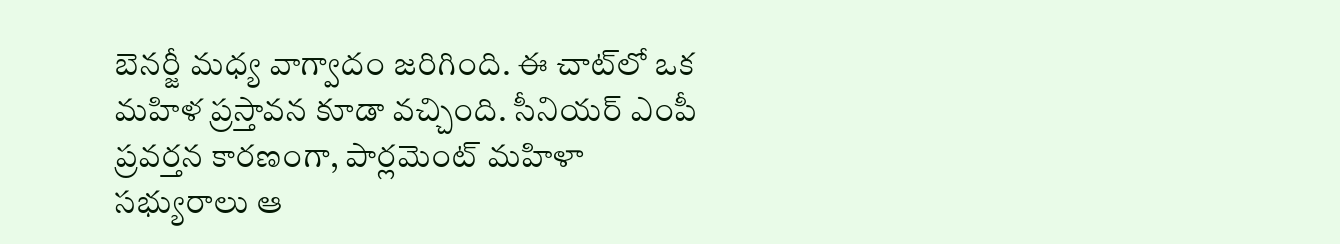బెనర్జీ మధ్య వాగ్వాదం జరిగింది. ఈ చాట్‌లో ఒక మహిళ ప్రస్తావన కూడా వచ్చింది. సీనియర్ ఎంపీ ప్రవర్తన కారణంగా, పార్లమెంట్ మహిళా సభ్యురాలు ఆ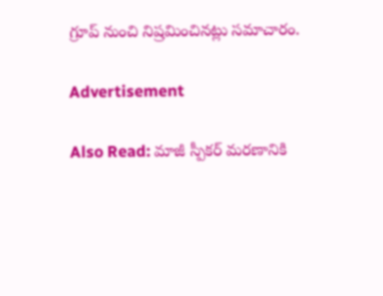గ్రూప్ నుంచి నిష్రమించినట్లు సమాచారం.

Advertisement

Also Read: మాజీ స్పీకర్ మరణానికి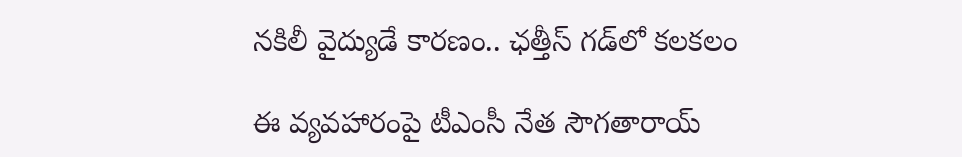నకిలీ వైద్యుడే కారణం.. ఛత్తీస్ గడ్‌లో కలకలం

ఈ వ్యవహారంపై టీఎంసీ నేత సౌగతారాయ్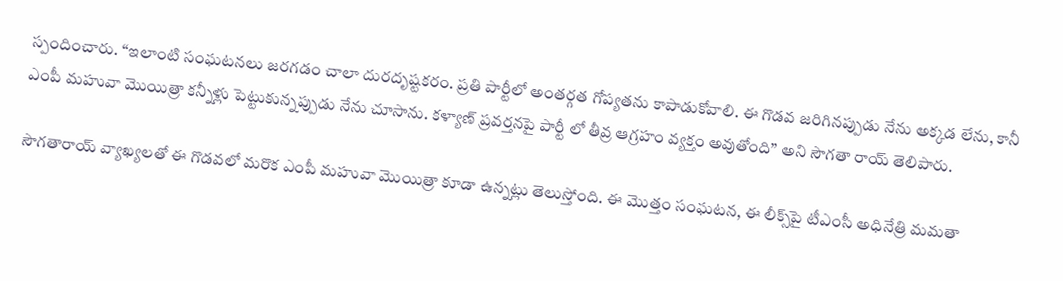స్పందించారు. “ఇలాంటి సంఘటనలు జరగడం చాలా దురదృష్టకరం. ప్రతి పార్టీలో అంతర్గత గోప్యతను కాపాడుకోవాలి. ఈ గొడవ జరిగినప్పుడు నేను అక్కడ లేను, కానీ ఎంపీ మహువా మొయిత్రా కన్నీళ్లు పెట్టుకున్నప్పుడు నేను చూసాను. కళ్యాణ్ ప్రవర్తనపై పార్టీ లో తీవ్ర ఆగ్రహం వ్యక్తం అవుతోంది” అని సౌగతా రాయ్ తెలిపారు.

సౌగతారాయ్ వ్యాఖ్యలతో ఈ గొడవలో మరొక ఎంపీ మహువా మొయిత్రా కూడా ఉన్నట్లు తెలుస్తోంది. ఈ మొత్తం సంఘటన, ఈ లీక్స్‌పై టీఎంసీ అధినేత్రి మమతా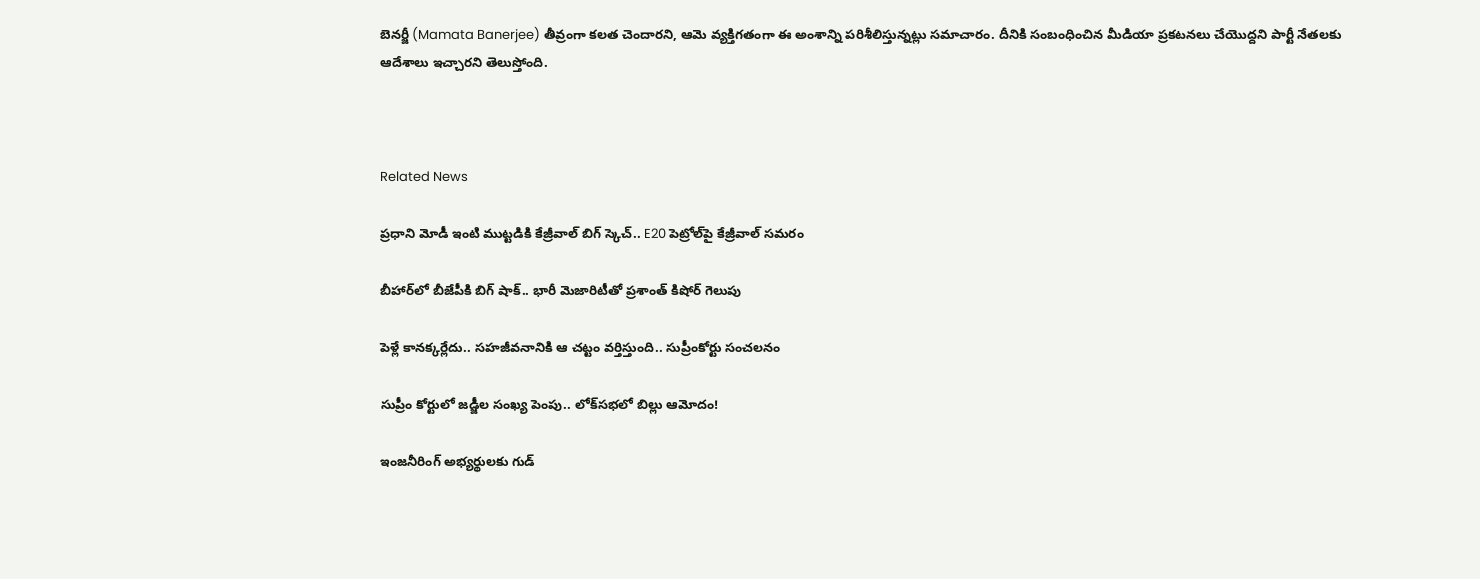బెనర్జీ (Mamata Banerjee) తీవ్రంగా కలత చెందారని, ఆమె వ్యక్తిగతంగా ఈ అంశాన్ని పరిశీలిస్తున్నట్లు సమాచారం. దీనికి సంబంధించిన మీడియా ప్రకటనలు చేయొద్దని పార్టీ నేతలకు ఆదేశాలు ఇచ్చారని తెలుస్తోంది.



Related News

ప్రధాని మోడీ ఇంటి ముట్టడికి కేజ్రీవాల్ బిగ్ స్కెచ్.. E20 పెట్రోల్‌పై కేజ్రీవాల్ సమరం

బీహార్‌లో బీజేపీకి బిగ్ షాక్.. భారీ మెజారిటీతో ప్రశాంత్ కిషోర్ గెలుపు

పెళ్లే కానక్కర్లేదు.. సహజీవనానికి ఆ చట్టం వర్తిస్తుంది.. సుప్రీంకోర్టు సంచలనం

సుప్రీం కోర్టులో జడ్జీల సంఖ్య పెంపు.. లోక్‌సభలో బిల్లు ఆమోదం!

ఇంజనీరింగ్ అభ్యర్థులకు గుడ్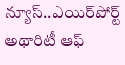న్యూస్..ఎయిర్‌పోర్ట్ అథారిటీ ఆఫ్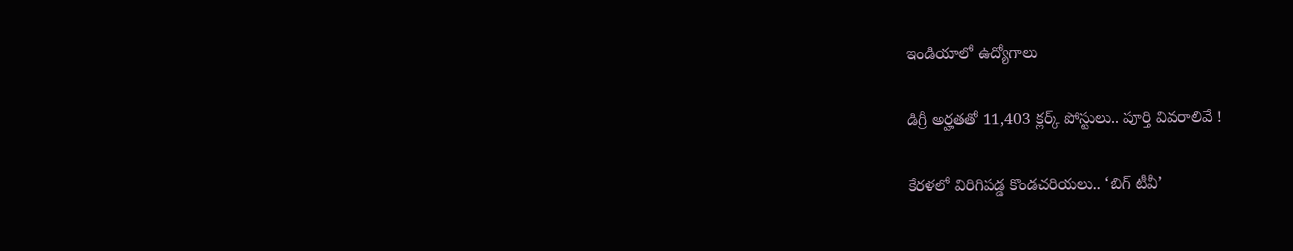ఇండియాలో ఉద్యోగాలు

డిగ్రీ అర్హతతో 11,403 క్లర్క్ పోస్టులు.. పూర్తి వివరాలివే !

కేరళలో విరిగిపడ్డ కొండచరియలు.. ‘బిగ్ టీవీ’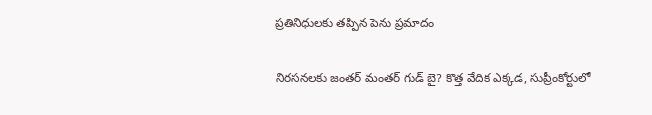ప్రతినిధులకు తప్పిన పెను ప్రమాదం

నిరసనలకు జంతర్ మంతర్ గుడ్ బై? కొత్త వేదిక ఎక్కడ, సుప్రీంకోర్టులో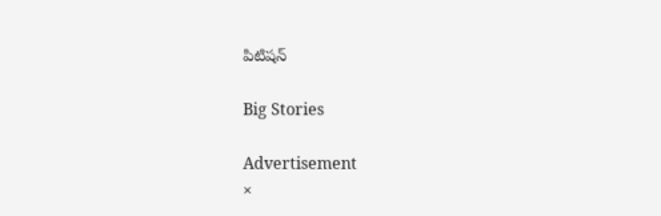పిటిషన్

Big Stories

Advertisement
×